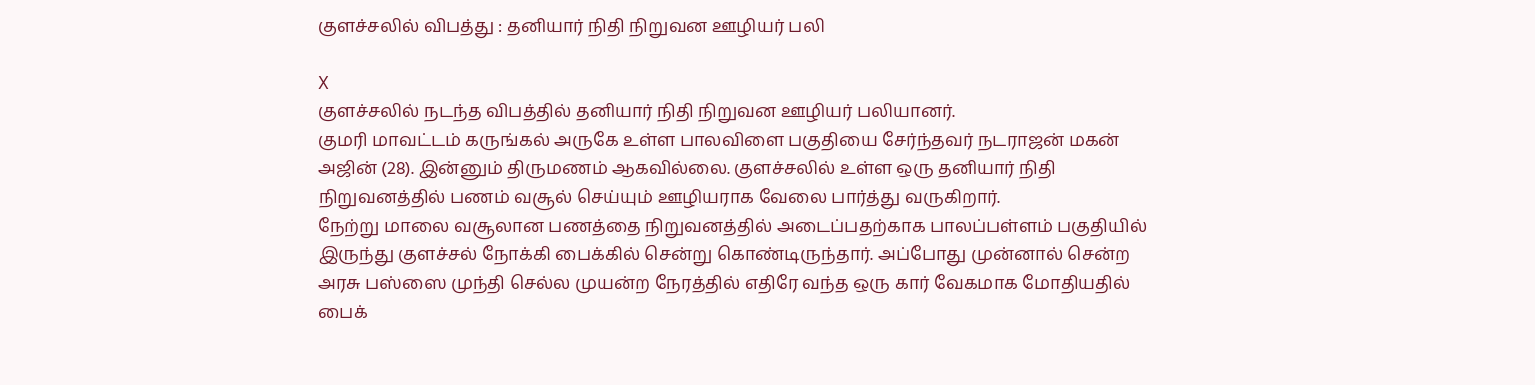குளச்சலில் விபத்து : தனியார் நிதி நிறுவன ஊழியர் பலி

X
குளச்சலில் நடந்த விபத்தில் தனியார் நிதி நிறுவன ஊழியர் பலியானர்.
குமரி மாவட்டம் கருங்கல் அருகே உள்ள பாலவிளை பகுதியை சேர்ந்தவர் நடராஜன் மகன் அஜின் (28). இன்னும் திருமணம் ஆகவில்லை. குளச்சலில் உள்ள ஒரு தனியார் நிதி நிறுவனத்தில் பணம் வசூல் செய்யும் ஊழியராக வேலை பார்த்து வருகிறார்.
நேற்று மாலை வசூலான பணத்தை நிறுவனத்தில் அடைப்பதற்காக பாலப்பள்ளம் பகுதியில் இருந்து குளச்சல் நோக்கி பைக்கில் சென்று கொண்டிருந்தார். அப்போது முன்னால் சென்ற அரசு பஸ்ஸை முந்தி செல்ல முயன்ற நேரத்தில் எதிரே வந்த ஒரு கார் வேகமாக மோதியதில் பைக்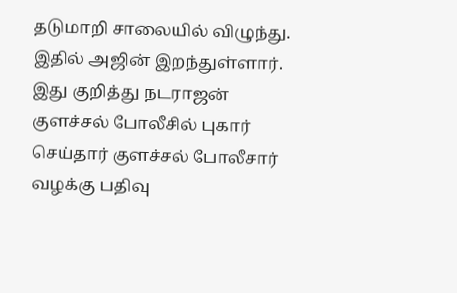தடுமாறி சாலையில் விழுந்து.
இதில் அஜின் இறந்துள்ளார். இது குறித்து நடராஜன் குளச்சல் போலீசில் புகார் செய்தார் குளச்சல் போலீசார் வழக்கு பதிவு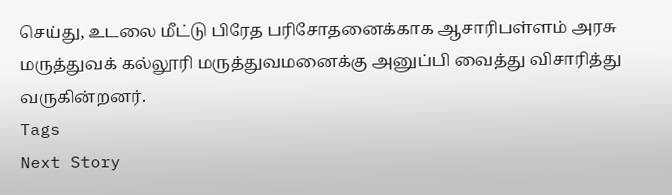செய்து, உடலை மீட்டு பிரேத பரிசோதனைக்காக ஆசாரிபள்ளம் அரசு மருத்துவக் கல்லூரி மருத்துவமனைக்கு அனுப்பி வைத்து விசாரித்து வருகின்றனர்.
Tags
Next Story